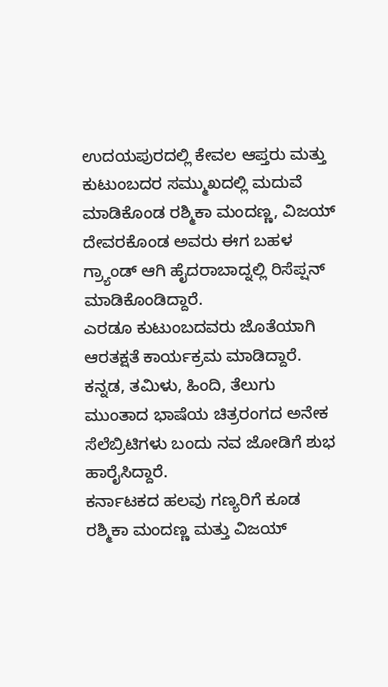ಉದಯಪುರದಲ್ಲಿ ಕೇವಲ ಆಪ್ತರು ಮತ್ತು ಕುಟುಂಬದರ ಸಮ್ಮುಖದಲ್ಲಿ ಮದುವೆ ಮಾಡಿಕೊಂಡ ರಶ್ಮಿಕಾ ಮಂದಣ್ಣ, ವಿಜಯ್ ದೇವರಕೊಂಡ ಅವರು ಈಗ ಬಹಳ ಗ್ರ್ಯಾಂಡ್ ಆಗಿ ಹೈದರಾಬಾದ್ನಲ್ಲಿ ರಿಸೆಪ್ಷನ್ ಮಾಡಿಕೊಂಡಿದ್ದಾರೆ.
ಎರಡೂ ಕುಟುಂಬದವರು ಜೊತೆಯಾಗಿ ಆರತಕ್ಷತೆ ಕಾರ್ಯಕ್ರಮ ಮಾಡಿದ್ದಾರೆ. ಕನ್ನಡ, ತಮಿಳು, ಹಿಂದಿ, ತೆಲುಗು ಮುಂತಾದ ಭಾಷೆಯ ಚಿತ್ರರಂಗದ ಅನೇಕ ಸೆಲೆಬ್ರಿಟಿಗಳು ಬಂದು ನವ ಜೋಡಿಗೆ ಶುಭ ಹಾರೈಸಿದ್ದಾರೆ.
ಕರ್ನಾಟಕದ ಹಲವು ಗಣ್ಯರಿಗೆ ಕೂಡ ರಶ್ಮಿಕಾ ಮಂದಣ್ಣ ಮತ್ತು ವಿಜಯ್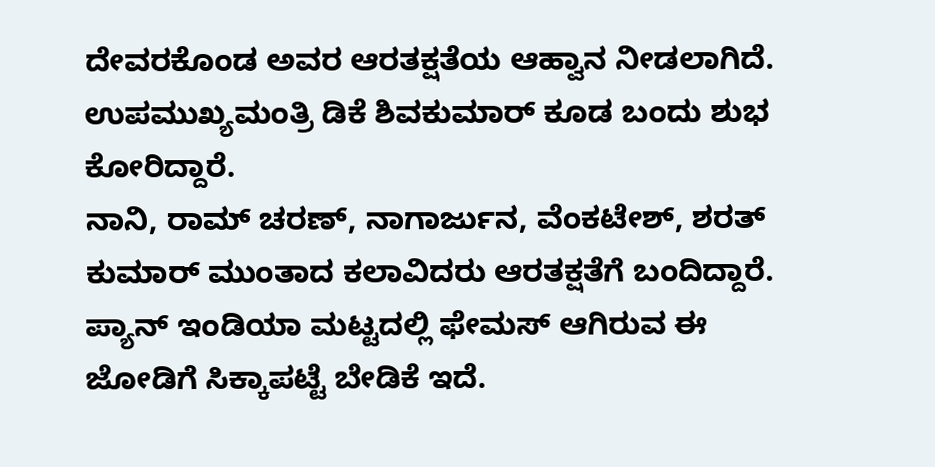ದೇವರಕೊಂಡ ಅವರ ಆರತಕ್ಷತೆಯ ಆಹ್ವಾನ ನೀಡಲಾಗಿದೆ. ಉಪಮುಖ್ಯಮಂತ್ರಿ ಡಿಕೆ ಶಿವಕುಮಾರ್ ಕೂಡ ಬಂದು ಶುಭ ಕೋರಿದ್ದಾರೆ.
ನಾನಿ, ರಾಮ್ ಚರಣ್, ನಾಗಾರ್ಜುನ, ವೆಂಕಟೇಶ್, ಶರತ್ ಕುಮಾರ್ ಮುಂತಾದ ಕಲಾವಿದರು ಆರತಕ್ಷತೆಗೆ ಬಂದಿದ್ದಾರೆ. ಪ್ಯಾನ್ ಇಂಡಿಯಾ ಮಟ್ಟದಲ್ಲಿ ಫೇಮಸ್ ಆಗಿರುವ ಈ ಜೋಡಿಗೆ ಸಿಕ್ಕಾಪಟ್ಟೆ ಬೇಡಿಕೆ ಇದೆ.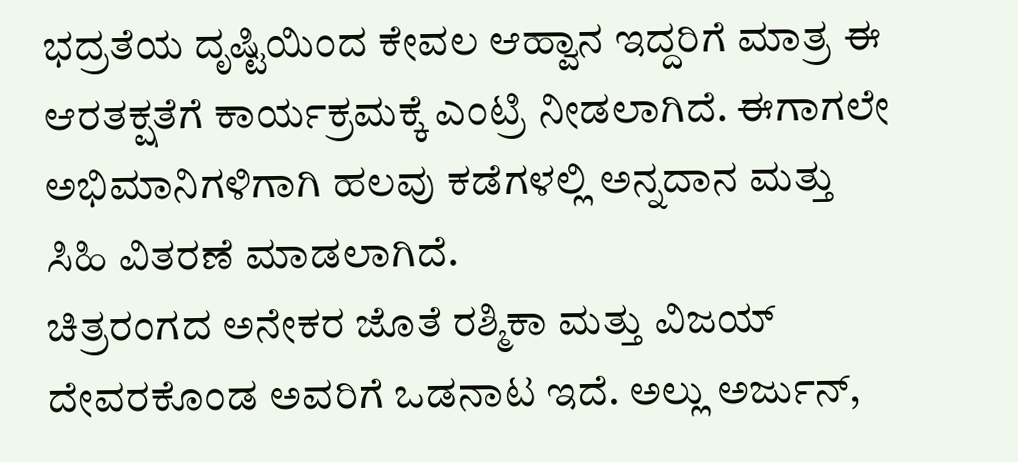ಭದ್ರತೆಯ ದೃಷ್ಟಿಯಿಂದ ಕೇವಲ ಆಹ್ವಾನ ಇದ್ದರಿಗೆ ಮಾತ್ರ ಈ ಆರತಕ್ಷತೆಗೆ ಕಾರ್ಯಕ್ರಮಕ್ಕೆ ಎಂಟ್ರಿ ನೀಡಲಾಗಿದೆ. ಈಗಾಗಲೇ ಅಭಿಮಾನಿಗಳಿಗಾಗಿ ಹಲವು ಕಡೆಗಳಲ್ಲಿ ಅನ್ನದಾನ ಮತ್ತು ಸಿಹಿ ವಿತರಣೆ ಮಾಡಲಾಗಿದೆ.
ಚಿತ್ರರಂಗದ ಅನೇಕರ ಜೊತೆ ರಶ್ಮಿಕಾ ಮತ್ತು ವಿಜಯ್ ದೇವರಕೊಂಡ ಅವರಿಗೆ ಒಡನಾಟ ಇದೆ. ಅಲ್ಲು ಅರ್ಜುನ್,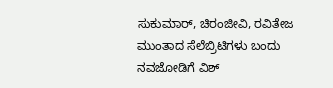ಸುಕುಮಾರ್, ಚಿರಂಜೀವಿ, ರವಿತೇಜ ಮುಂತಾದ ಸೆಲೆಬ್ರಿಟಿಗಳು ಬಂದು ನವಜೋಡಿಗೆ ವಿಶ್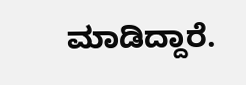ಮಾಡಿದ್ದಾರೆ.